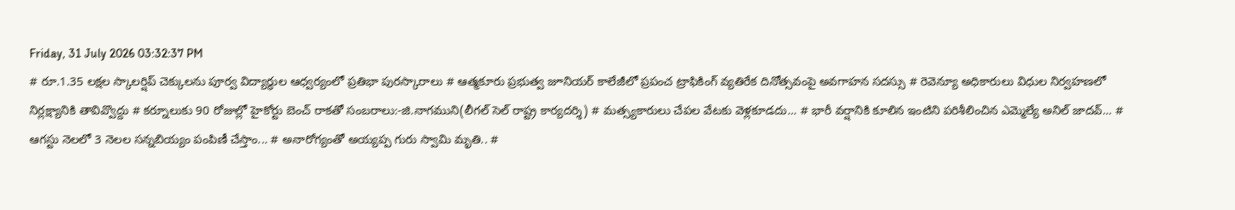Friday, 31 July 2026 03:32:37 PM
# రూ.1.35 లక్షల స్కాలర్షిప్ చెక్కులను పూర్వ విద్యార్థుల ఆధ్వర్యంలో ప్రతిభా పురస్కారాలు # ఆత్మకూరు ప్రభుత్వ జూనియర్ కాలేజీలో ప్రపంచ ట్రాఫికింగ్ వ్యతిరేక దినోత్సవంపై అవగాహన సదస్సు # రెవెన్యూ అధికారులు విధుల నిర్వహణలో నిర్లక్ష్యానికి తావివ్వొద్దు # కర్నూలుకు 90 రోజుల్లో హైకోర్టు బెంచ్ రాకతో సంబరాలు:-జి.నాగముని(లీగల్ సెల్ రాష్ట్ర కార్యదర్శి) # మత్స్యకారులు చేపల వేటకు వెళ్లకూడదు... # భారీ వర్షానికి కూలిన ఇంటిని పరిశీలించిన ఎమ్మెల్యే అనిల్ జాదవ్... # ఆగస్టు నెలలో 3 నెలల సన్నబియ్యం పంపిణీ చేస్తాం... # అనారోగ్యంతో అయ్యప్ప గురు స్వామి మృతి.. #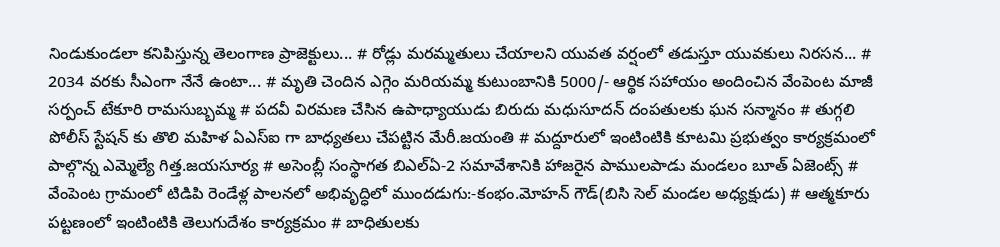నిండుకుండలా కనిపిస్తున్న తెలంగాణ ప్రాజెక్టులు... # రోడ్లు మరమ్మతులు చేయాలని యువత వర్షంలో తడుస్తూ యువకులు నిరసన... # 2034 వరకు సీఎంగా నేనే ఉంటా... # మృతి చెందిన ఎగ్గెం మరియమ్మ కుటుంబానికి 5000/- ఆర్థిక సహాయం అందించిన వేంపెంట మాజీ సర్పంచ్ టేకూరి రామసుబ్బమ్మ # పదవీ విరమణ చేసిన ఉపాధ్యాయుడు బిరుదు మధుసూదన్ దంపతులకు ఘన సన్మానం # తుగ్గలి పోలీస్ స్టేషన్ కు తొలి మహిళ ఏఎస్ఐ గా బాధ్యతలు చేపట్టిన మేరీ.జయంతి # మద్దూరులో ఇంటింటికి కూటమి ప్రభుత్వం కార్యక్రమంలో పాల్గొన్న ఎమ్మెల్యే గిత్త.జయసూర్య # అసెంబ్లీ సంస్థాగత బిఎల్ఏ-2 సమావేశానికి హాజరైన పాములపాడు మండలం బూత్ ఏజెంట్స్ # వేంపెంట గ్రామంలో టిడిపి రెండేళ్ల పాలనలో అభివృద్ధిలో ముందడుగు:-కంభం.మోహన్ గౌడ్(బిసి సెల్ మండల అధ్యక్షుడు) # ఆత్మకూరు పట్టణంలో ఇంటింటికి తెలుగుదేశం కార్యక్రమం # బాధితులకు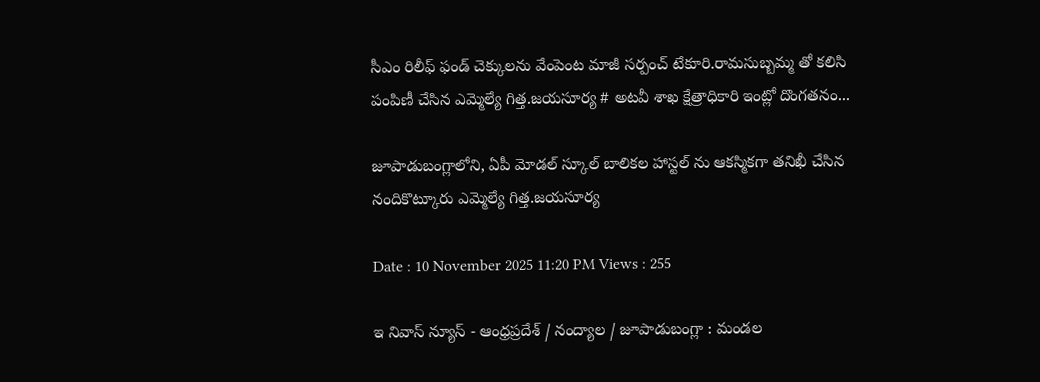సీఎం రిలీఫ్ ఫండ్ చెక్కులను వేంపెంట మాజీ సర్పంచ్ టేకూరి.రామసుబ్బమ్మ తో కలిసి పంపిణీ చేసిన ఎమ్మెల్యే గిత్త.జయసూర్య # అటవీ శాఖ క్షేత్రాధికారి ఇంట్లో దొంగతనం...

జూపాడుబంగ్లాలోని, ఏపీ మోడల్ స్కూల్ బాలికల హాస్టల్ ను ఆకస్మికగా తనిఖీ చేసిన నందికొట్కూరు ఎమ్మెల్యే గిత్త.జయసూర్య

Date : 10 November 2025 11:20 PM Views : 255

ఇ నివాస్ న్యూస్ - ఆంధ్రప్రదేశ్ / నంద్యాల / జూపాడుబంగ్లా : మండల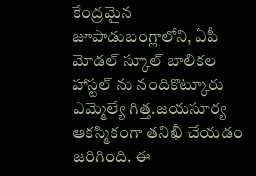కేంద్రమైన జూపాడుబంగ్లాలోని, ఏపీ మోడల్ స్కూల్ బాలికల హాస్టల్ ను నందికొట్కూరు ఎమ్మెల్యే గిత్త.జయసూర్య ఆకస్మికంగా తనిఖీ చేయడం జరిగింది. ఈ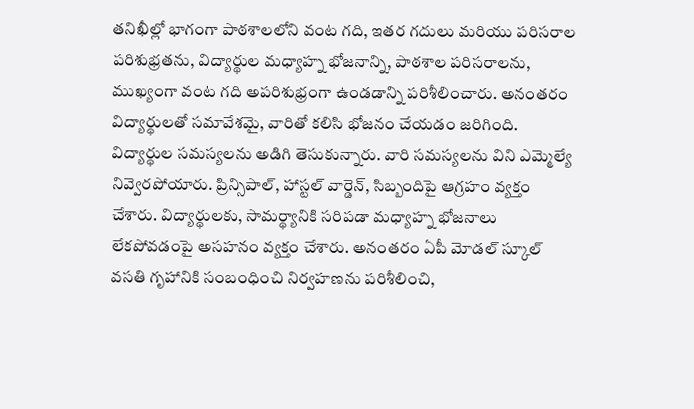తనిఖీల్లో భాగంగా పాఠశాలలోని వంట గది, ఇతర గదులు మరియు పరిసరాల పరిశుభ్రతను, విద్యార్థుల మధ్యాహ్న భోజనాన్ని, పాఠశాల పరిసరాలను, ముఖ్యంగా వంట గది అపరిశుభ్రంగా ఉండడాన్ని పరిశీలించారు. అనంతరం విద్యార్థులతో సమావేశమై, వారితో కలిసి భోజనం చేయడం జరిగింది. విద్యార్థుల సమస్యలను అడిగి తెసుకున్నారు. వారి సమస్యలను విని ఎమ్మెల్యే నివ్వెరపోయారు. ప్రిన్సిపాల్‌, హాస్టల్ వార్డెన్, సిబ్బందిపై ఆగ్రహం వ్యక్తం చేశారు. విద్యార్థులకు, సామర్థ్యానికి సరిపడా మధ్యాహ్న భోజనాలు లేకపోవడంపై అసహనం వ్యక్తం చేశారు. అనంతరం ఏపీ మోడల్ స్కూల్ వసతి గృహానికి సంబంధించి నిర్వహణను పరిశీలించి,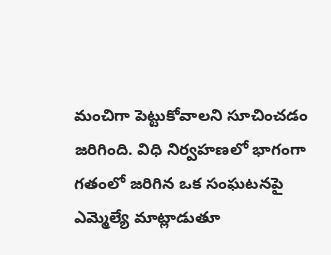మంచిగా పెట్టుకోవాలని సూచించడం జరిగింది. విధి నిర్వహణలో భాగంగా గతంలో జరిగిన ఒక సంఘటనపై ఎమ్మెల్యే మాట్లాడుతూ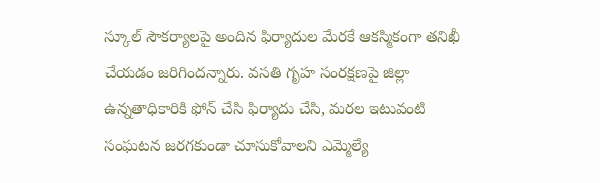స్కూల్‌ సౌకర్యాలపై అందిన ఫిర్యాదుల మేరకే ఆకస్మికంగా తనిఖీ చేయడం జరిగిందన్నారు. వసతి గృహ సంరక్షణపై జిల్లా ఉన్నతాధికారికి ఫోన్ చేసి ఫిర్యాదు చేసి, మరల ఇటువంటి సంఘటన జరగకుండా చూసుకోవాలని ఎమ్మెల్యే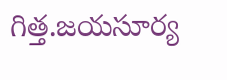గిత్త.జయసూర్య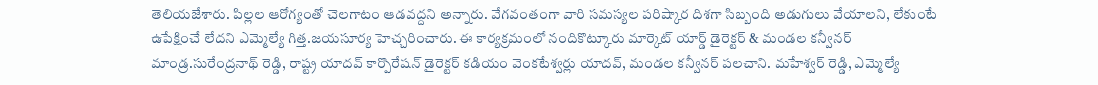తెలియజేశారు. పిల్లల ఆరోగ్యంతో చెలగాటం ఆడవద్దని అన్నారు. వేగవంతంగా వారి సమస్యల పరిష్కార దిశగా సిబ్బంది అడుగులు వేయాలని, లేకుంటే ఉపేక్షించే లేదని ఎమ్మెల్యే గిత్త.జయసూర్య హెచ్చరించారు. ఈ కార్యక్రమంలో నందికొట్కూరు మార్కెట్ యార్డ్ డైరెక్టర్ & మండల కన్వీనర్ మాండ్ర.సురేంద్రనాథ్ రెడ్డి, రాష్ట్ర యాదవ్ కార్పొరేషన్ డైరెక్టర్ కడియం వెంకటేశ్వర్లు యాదవ్, మండల కన్వీనర్ పలచాని. మహేశ్వర్ రెడ్డి, ఎమ్మెల్యే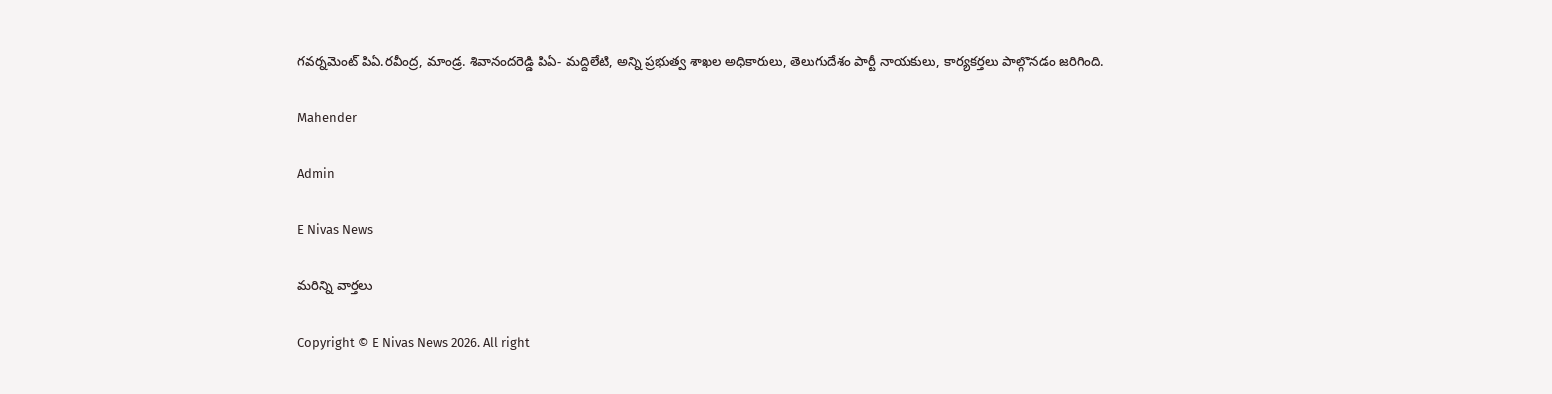గవర్నమెంట్ పిఏ.రవీంద్ర, మాండ్ర. శివానందరెడ్డి పిఏ- మద్దిలేటి, అన్ని ప్రభుత్వ శాఖల అధికారులు, తెలుగుదేశం పార్టీ నాయకులు, కార్యకర్తలు పాల్గొనడం జరిగింది.

Mahender

Admin

E Nivas News

మరిన్ని వార్తలు

Copyright © E Nivas News 2026. All right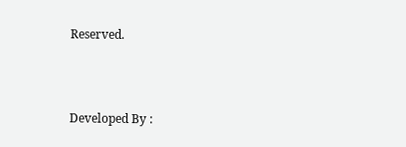Reserved.



Developed By :